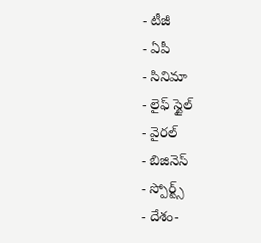- టీజీ
- ఏపీ
- సినిమా
- లైఫ్ స్టైల్
- వైరల్
- బిజినెస్
- స్పోర్ట్స్
- దేశం-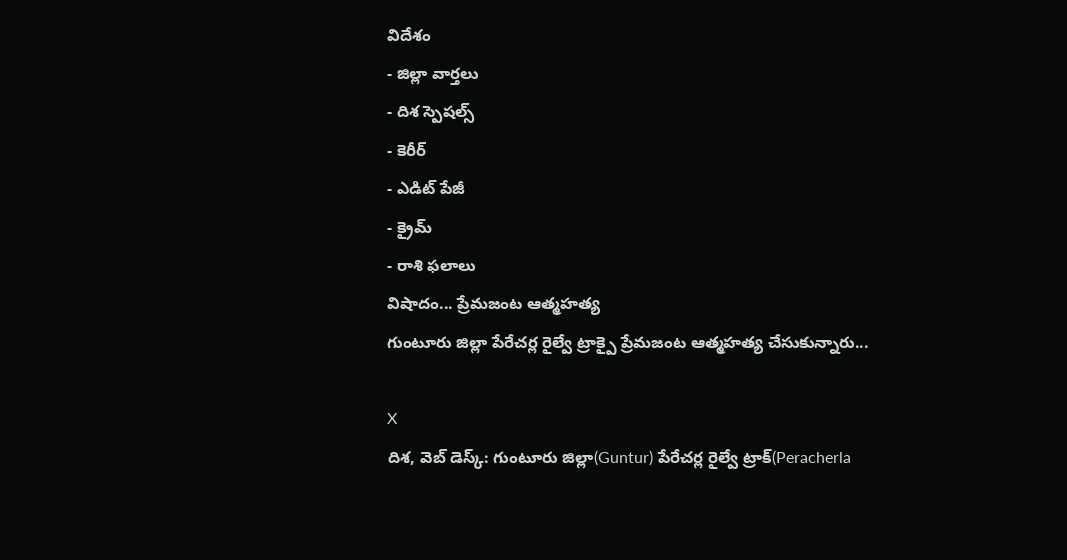విదేశం
- జిల్లా వార్తలు
- దిశ స్పెషల్స్
- కెరీర్
- ఎడిట్ పేజీ
- క్రైమ్
- రాశి ఫలాలు
విషాదం... ప్రేమజంట ఆత్మహత్య
గుంటూరు జిల్లా పేరేచర్ల రైల్వే ట్రాక్పై ప్రేమజంట ఆత్మహత్య చేసుకున్నారు...

X
దిశ, వెబ్ డెస్క్: గుంటూరు జిల్లా(Guntur) పేరేచర్ల రైల్వే ట్రాక్(Peracherla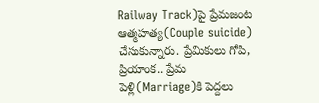Railway Track)పై ప్రేమజంట ఆత్మహత్య(Couple suicide) చేసుకున్నారు. ప్రేమికులు గోపి, ప్రియాంక.. ప్రేమ పెళ్లి(Marriage)కి పెద్దలు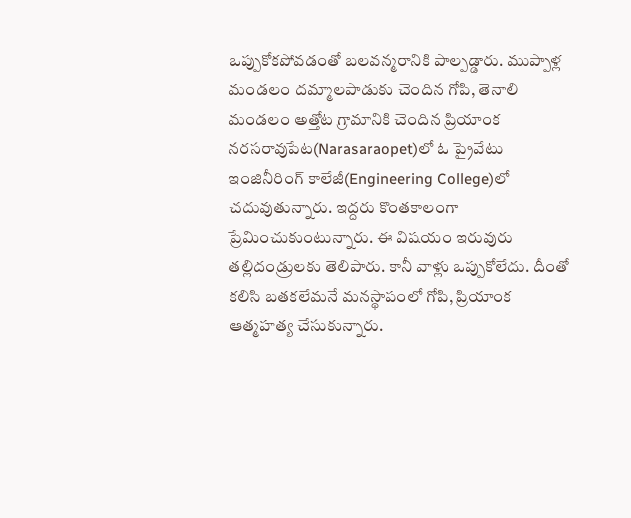ఒప్పుకోకపోవడంతో బలవన్మరానికి పాల్పడ్డారు. ముప్పాళ్ల మండలం దమ్మాలపాడుకు చెందిన గోపి, తెనాలి మండలం అత్తోట గ్రామానికి చెందిన ప్రియాంక నరసరావుపేట(Narasaraopet)లో ఓ ప్రైవేటు ఇంజినీరింగ్ కాలేజీ(Engineering College)లో చదువుతున్నారు. ఇద్దరు కొంతకాలంగా ప్రేమించుకుంటున్నారు. ఈ విషయం ఇరువురు తల్లిదండ్రులకు తెలిపారు. కానీ వాళ్లు ఒప్పుకోలేదు. దీంతో కలిసి బతకలేమనే మనస్థాపంలో గోపి, ప్రియాంక ఆత్మహత్య చేసుకున్నారు.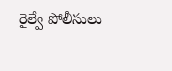రైల్వే పోలీసులు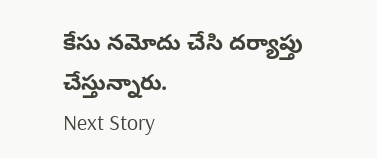కేసు నమోదు చేసి దర్యాప్తు చేస్తున్నారు.
Next Story